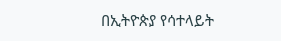በኢትዮጵያ የሳተላይት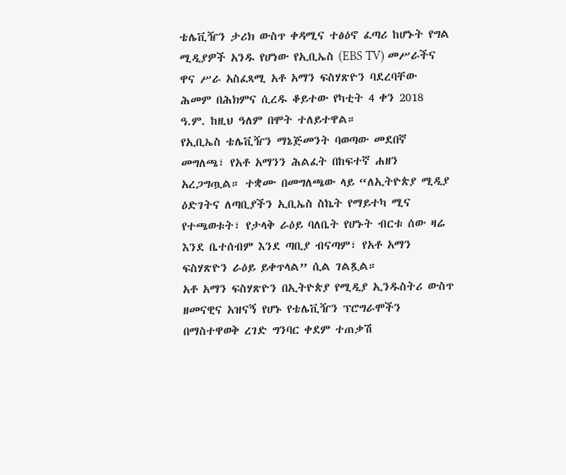ቴሌቪዥን ታሪክ ውስጥ ቀዳሚና ተፅዕኖ ፈጣሪ ከሆኑት የግል ሚዲያዎች አንዱ የሆነው የኢቢኤስ (EBS TV) መሥራችና ዋና ሥራ አስፈጻሚ አቶ አማን ፍስሃጽዮን ባደረባቸው ሕመም በሕክምና ሲረዱ ቆይተው የካቲት 4 ቀን 2018 ዓ.ም. ከዚህ ዓለም በሞት ተለይተዋል።
የኢቢኤስ ቴሌቪዥን ማኔጅመንት ባወጣው መደበኛ መግለጫ፣ የአቶ አማንን ሕልፈት በከፍተኛ ሐዘን አረጋግጧል። ተቋሙ በመግለጫው ላይ “ለኢትዮጵያ ሚዲያ ዕድገትና ለጣቢያችን ኢቢኤስ ስኬት የማይተካ ሚና የተጫወቱት፣ የታላቅ ራዕይ ባለቤት የሆኑት ብርቱ ሰው ዛሬ እንደ ቤተሰብም እንደ ጣቢያ ብናጣም፣ የአቶ አማን ፍስሃጽዮን ራዕይ ይቀጥላል” ሲል ገልጿል።
አቶ አማን ፍስሃጽዮን በኢትዮጵያ የሚዲያ ኢንዱስትሪ ውስጥ ዘመናዊና አዝናኝ የሆኑ የቴሌቪዥን ፕሮግራሞችን በማስተዋወቅ ረገድ ግንባር ቀደም ተጠቃሽ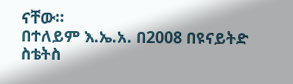ናቸው።
በተለይም እ.ኤ.አ. በ2008 በዩናይትድ ስቴትስ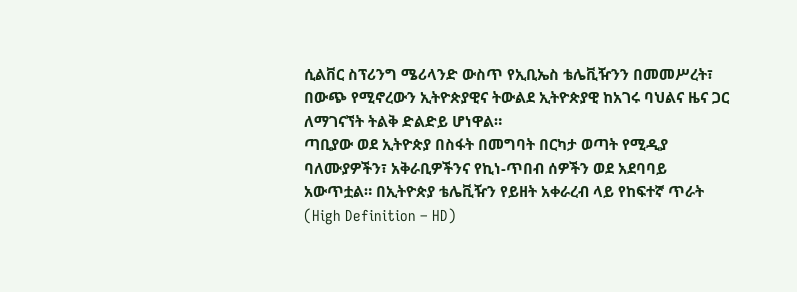ሲልቨር ስፕሪንግ ሜሪላንድ ውስጥ የኢቢኤስ ቴሌቪዥንን በመመሥረት፣ በውጭ የሚኖረውን ኢትዮጵያዊና ትውልደ ኢትዮጵያዊ ከአገሩ ባህልና ዜና ጋር ለማገናኘት ትልቅ ድልድይ ሆነዋል።
ጣቢያው ወደ ኢትዮጵያ በስፋት በመግባት በርካታ ወጣት የሚዲያ ባለሙያዎችን፣ አቅራቢዎችንና የኪነ-ጥበብ ሰዎችን ወደ አደባባይ አውጥቷል። በኢትዮጵያ ቴሌቪዥን የይዘት አቀራረብ ላይ የከፍተኛ ጥራት (High Definition – HD)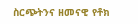ስርጭትንና ዘመናዊ የቶክ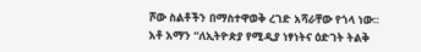ሾው ስልቶችን በማስተዋወቅ ረገድ አሻራቸው የጎላ ነው።
አቶ አማን “ለኢትዮጵያ የሚዲያ ነፃነትና ዕድገት ትልቅ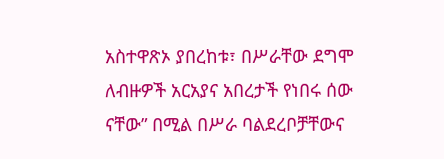አስተዋጽኦ ያበረከቱ፣ በሥራቸው ደግሞ ለብዙዎች አርአያና አበረታች የነበሩ ሰው ናቸው” በሚል በሥራ ባልደረቦቻቸውና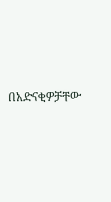በአድናቂዎቻቸው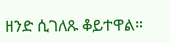ዘንድ ሲገለጹ ቆይተዋል።